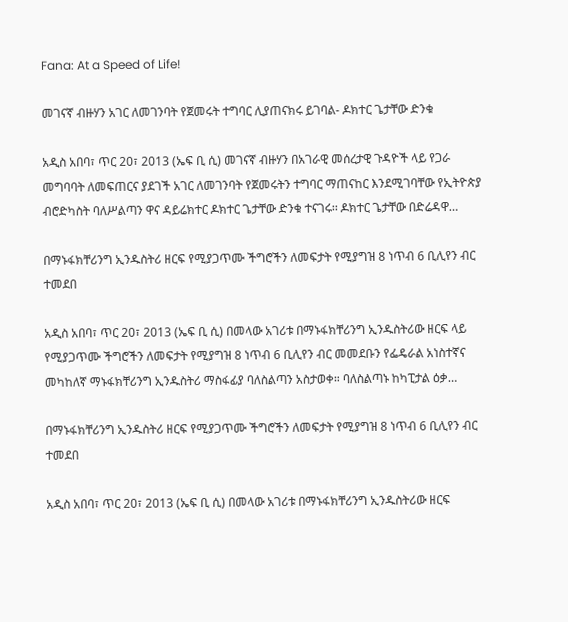Fana: At a Speed of Life!

መገናኛ ብዙሃን አገር ለመገንባት የጀመሩት ተግባር ሊያጠናክሩ ይገባል- ዶክተር ጌታቸው ድንቁ

አዲስ አበባ፣ ጥር 20፣ 2013 (ኤፍ ቢ ሲ) መገናኛ ብዙሃን በአገራዊ መሰረታዊ ጉዳዮች ላይ የጋራ መግባባት ለመፍጠርና ያደገች አገር ለመገንባት የጀመሩትን ተግባር ማጠናከር እንደሚገባቸው የኢትዮጵያ ብሮድካስት ባለሥልጣን ዋና ዳይሬክተር ዶክተር ጌታቸው ድንቁ ተናገሩ፡፡ ዶክተር ጌታቸው በድሬዳዋ…

በማኑፋክቸሪንግ ኢንዱስትሪ ዘርፍ የሚያጋጥሙ ችግሮችን ለመፍታት የሚያግዝ 8 ነጥብ 6 ቢሊየን ብር ተመደበ

አዲስ አበባ፣ ጥር 20፣ 2013 (ኤፍ ቢ ሲ) በመላው አገሪቱ በማኑፋክቸሪንግ ኢንዱስትሪው ዘርፍ ላይ የሚያጋጥሙ ችግሮችን ለመፍታት የሚያግዝ 8 ነጥብ 6 ቢሊየን ብር መመደቡን የፌዴራል አነስተኛና መካከለኛ ማኑፋክቸሪንግ ኢንዱስትሪ ማስፋፊያ ባለስልጣን አስታወቀ። ባለስልጣኑ ከካፒታል ዕቃ…

በማኑፋክቸሪንግ ኢንዱስትሪ ዘርፍ የሚያጋጥሙ ችግሮችን ለመፍታት የሚያግዝ 8 ነጥብ 6 ቢሊየን ብር ተመደበ

አዲስ አበባ፣ ጥር 20፣ 2013 (ኤፍ ቢ ሲ) በመላው አገሪቱ በማኑፋክቸሪንግ ኢንዱስትሪው ዘርፍ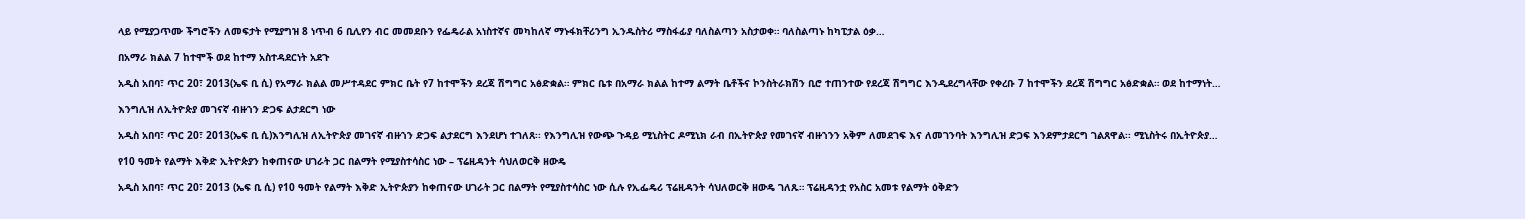ላይ የሚያጋጥሙ ችግሮችን ለመፍታት የሚያግዝ 8 ነጥብ 6 ቢሊየን ብር መመደቡን የፌዴራል አነስተኛና መካከለኛ ማኑፋክቸሪንግ ኢንዱስትሪ ማስፋፊያ ባለስልጣን አስታወቀ። ባለስልጣኑ ከካፒታል ዕቃ…

በአማራ ክልል 7 ከተሞች ወደ ከተማ አስተዳደርነት አደጉ

አዲስ አበባ፣ ጥር 20፣ 2013(ኤፍ ቢ ሲ) የአማራ ክልል መሥተዳደር ምክር ቤት የ7 ከተሞችን ደረጃ ሽግግር አፅድቋል። ምክር ቤቱ በአማራ ክልል ከተማ ልማት ቤቶችና ኮንስትራክሽን ቢሮ ተጠንተው የደረጃ ሽግግር እንዲደረግላቸው የቀረቡ 7 ከተሞችን ደረጃ ሽግግር አፅድቋል። ወደ ከተማነት…

እንግሊዝ ለኢትዮጵያ መገናኛ ብዙኀን ድጋፍ ልታደርግ ነው

አዲስ አበባ፣ ጥር 20፣ 2013(ኤፍ ቢ ሲ)እንግሊዝ ለኢትዮጵያ መገናኛ ብዙኀን ድጋፍ ልታደርግ እንደሆነ ተገለጸ፡፡ የእንግሊዝ የውጭ ጉዳይ ሚኒስትር ዶሚኒክ ራብ በኢትዮጵያ የመገናኛ ብዙኀንን አቅም ለመደገፍ እና ለመገንባት እንግሊዝ ድጋፍ እንደምታደርግ ገልጸዋል፡፡ ሚኒስትሩ በኢትዮጵያ…

የ10 ዓመት የልማት እቅድ ኢትዮጵያን ከቀጠናው ሀገራት ጋር በልማት የሚያስተሳስር ነው – ፕሬዚዳንት ሳህለወርቅ ዘውዴ

አዲስ አበባ፣ ጥር 20፣ 2013 (ኤፍ ቢ ሲ) የ10 ዓመት የልማት እቅድ ኢትዮጵያን ከቀጠናው ሀገራት ጋር በልማት የሚያስተሳስር ነው ሲሉ የኢፌዴሪ ፕሬዚዳንት ሳህለወርቅ ዘውዴ ገለጹ። ፕሬዚዳንቷ የአስር አመቱ የልማት ዕቅድን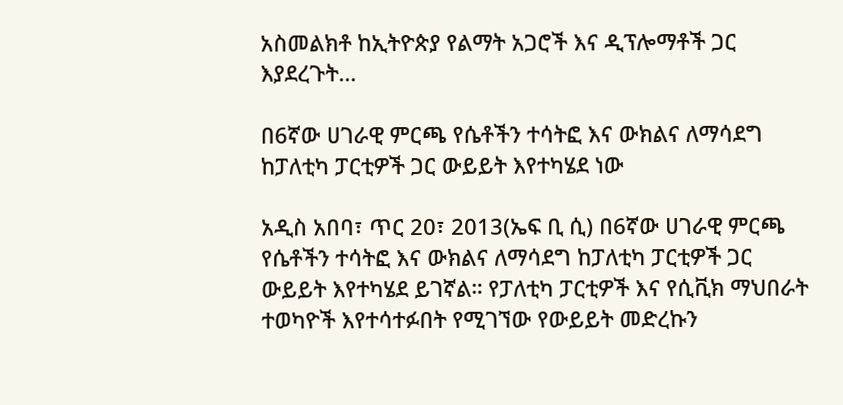አስመልክቶ ከኢትዮጵያ የልማት አጋሮች እና ዲፕሎማቶች ጋር እያደረጉት…

በ6ኛው ሀገራዊ ምርጫ የሴቶችን ተሳትፎ እና ውክልና ለማሳደግ ከፓለቲካ ፓርቲዎች ጋር ውይይት እየተካሄደ ነው

አዲስ አበባ፣ ጥር 20፣ 2013(ኤፍ ቢ ሲ) በ6ኛው ሀገራዊ ምርጫ የሴቶችን ተሳትፎ እና ውክልና ለማሳደግ ከፓለቲካ ፓርቲዎች ጋር ውይይት እየተካሄደ ይገኛል። የፓለቲካ ፓርቲዎች እና የሲቪክ ማህበራት ተወካዮች እየተሳተፉበት የሚገኘው የውይይት መድረኩን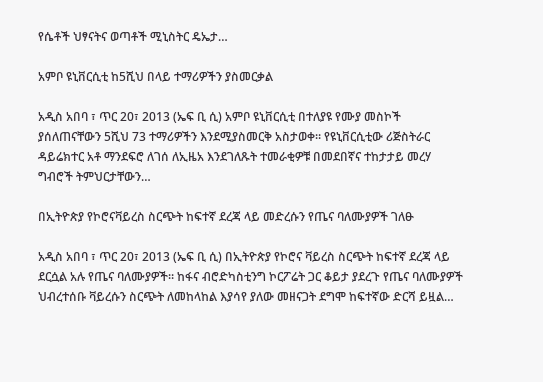የሴቶች ህፃናትና ወጣቶች ሚኒስትር ዴኤታ…

አምቦ ዩኒቨርሲቲ ከ5ሺህ በላይ ተማሪዎችን ያስመርቃል

አዲስ አበባ ፣ ጥር 20፣ 2013 (ኤፍ ቢ ሲ) አምቦ ዩኒቨርሲቲ በተለያዩ የሙያ መስኮች ያሰለጠናቸውን 5ሺህ 73 ተማሪዎችን እንደሚያስመርቅ አስታወቀ። የዩኒቨርሲቲው ሪጅስትራር ዳይሬክተር አቶ ማንደፍሮ ለገሰ ለኢዜአ እንደገለጹት ተመራቂዎቹ በመደበኛና ተከታታይ መረሃ ግብሮች ትምህርታቸውን…

በኢትዮጵያ የኮሮናቫይረስ ስርጭት ከፍተኛ ደረጃ ላይ መድረሱን የጤና ባለሙያዎች ገለፁ

አዲስ አበባ ፣ ጥር 20፣ 2013 (ኤፍ ቢ ሲ) በኢትዮጵያ የኮሮና ቫይረስ ስርጭት ከፍተኛ ደረጃ ላይ ደርሷል አሉ የጤና ባለሙያዎች። ከፋና ብሮድካስቲንግ ኮርፖሬት ጋር ቆይታ ያደረጉ የጤና ባለሙያዎች ህብረተሰቡ ቫይረሱን ስርጭት ለመከላከል እያሳየ ያለው መዘናጋት ደግሞ ከፍተኛው ድርሻ ይዟል…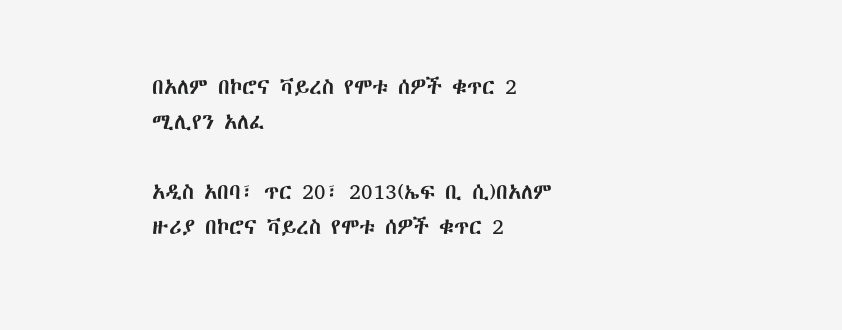በአለም በኮሮና ቫይረስ የሞቱ ሰዎች ቁጥር 2 ሚሊየን አለፈ

አዲስ አበባ፣ ጥር 20፣ 2013(ኤፍ ቢ ሲ)በአለም ዙሪያ በኮሮና ቫይረስ የሞቱ ሰዎች ቁጥር 2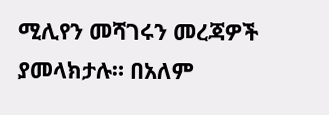ሚሊየን መሻገሩን መረጃዎች ያመላክታሉ። በአለም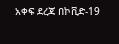አቀፍ ደረጃ በኮቪድ-19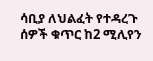ሳቢያ ለህልፈት የተዳረጉ ሰዎች ቁጥር ከ2 ሚሊየን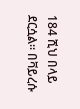184 ሺህ በላይ ደርሷል። በቫይረሱ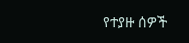የተያዙ ሰዎች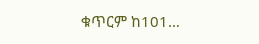ቁጥርም ከ101…